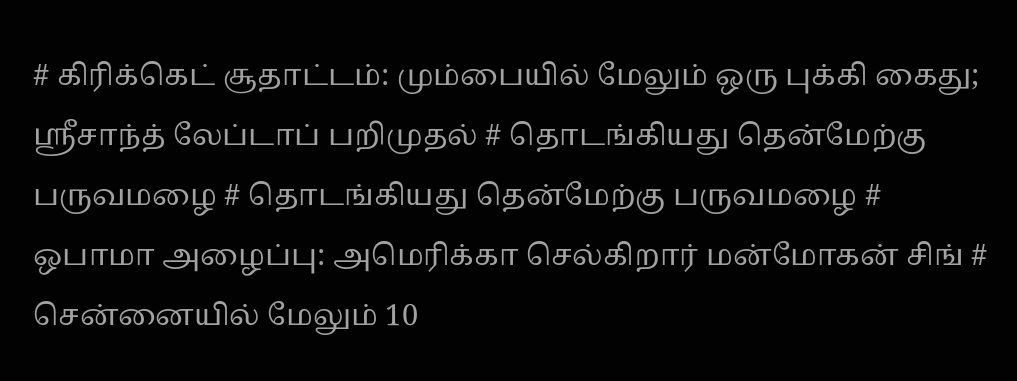# கிரிக்கெட் சூதாட்டம்: மும்பையில் மேலும் ஒரு புக்கி கைது; ஸ்ரீசாந்த் லேப்டாப் பறிமுதல் # தொடங்கியது தென்மேற்கு பருவமழை # தொடங்கியது தென்மேற்கு பருவமழை # ஒபாமா அழைப்பு: அமெரிக்கா செல்கிறார் மன்மோகன் சிங் # சென்னையில் மேலும் 10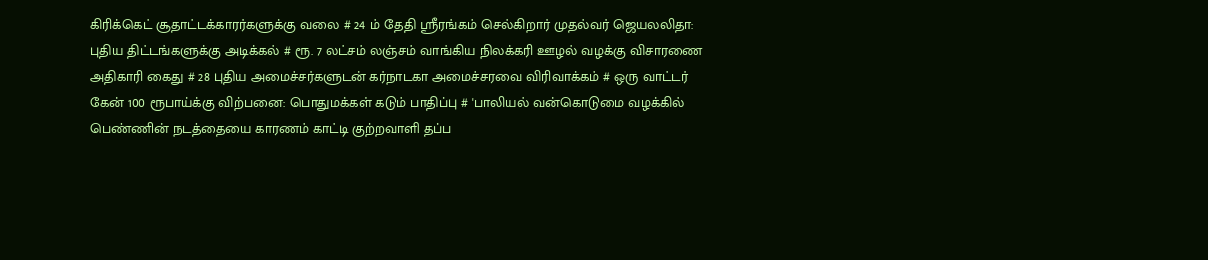கிரிக்கெட் சூதாட்டக்காரர்களுக்கு வலை # 24 ம் தேதி ஸ்ரீரங்கம் செல்கிறார் முதல்வர் ஜெயலலிதா: புதிய திட்டங்களுக்கு அடிக்கல் # ரூ. 7 லட்சம் லஞ்சம் வாங்கிய நிலக்கரி ஊழல் வழக்கு விசாரணை அதிகாரி கைது # 28 புதிய அமைச்சர்களுடன் கர்நாடகா அமைச்சரவை விரிவாக்கம் # ஒரு வாட்டர் கேன் 100 ரூபாய்க்கு விற்பனை: பொதுமக்கள் கடும் பாதிப்பு # 'பாலியல் வன்கொடுமை வழக்கில் பெண்ணின் நடத்தையை காரணம் காட்டி குற்றவாளி தப்ப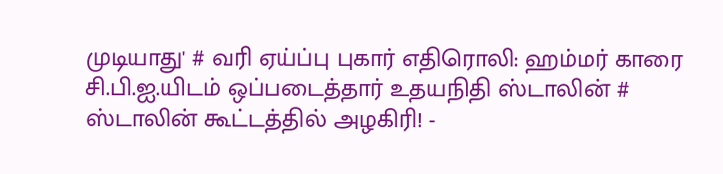முடியாது' # வரி ஏய்ப்பு புகார் எதிரொலி: ஹம்மர் காரை சி.பி.ஐ.யிடம் ஒப்படைத்தார் உதயநிதி ஸ்டாலின் # ஸ்டாலின் கூட்டத்தில் அழகிரி! -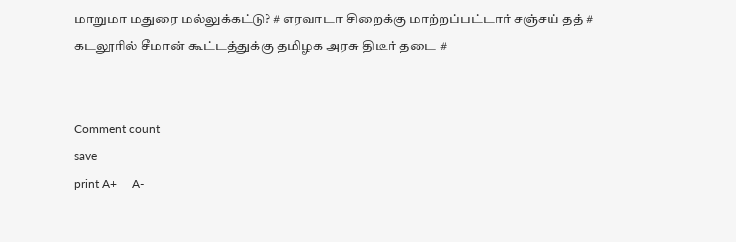மாறுமா மதுரை மல்லுக்கட்டு? # எரவாடா சிறைக்கு மாற்றப்பட்டார் சஞ்சய் தத் # கடலூரில் சீமான் கூட்டத்துக்கு தமிழக அரசு திடீர் தடை #


Comment count
save
print A+     A-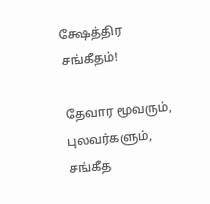க்ஷேத்திர சங்கீதம்!

தேவார மூவரும், புலவர்களும், சங்கீத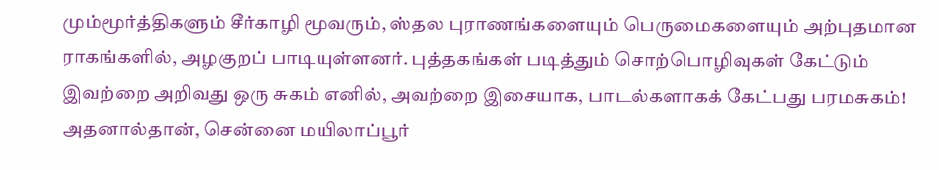மும்மூர்த்திகளும் சீர்காழி மூவரும், ஸ்தல புராணங்களையும் பெருமைகளையும் அற்புதமான ராகங்களில், அழகுறப் பாடியுள்ளனர். புத்தகங்கள் படித்தும் சொற்பொழிவுகள் கேட்டும் இவற்றை அறிவது ஒரு சுகம் எனில், அவற்றை இசையாக, பாடல்களாகக் கேட்பது பரமசுகம்! அதனால்தான், சென்னை மயிலாப்பூர்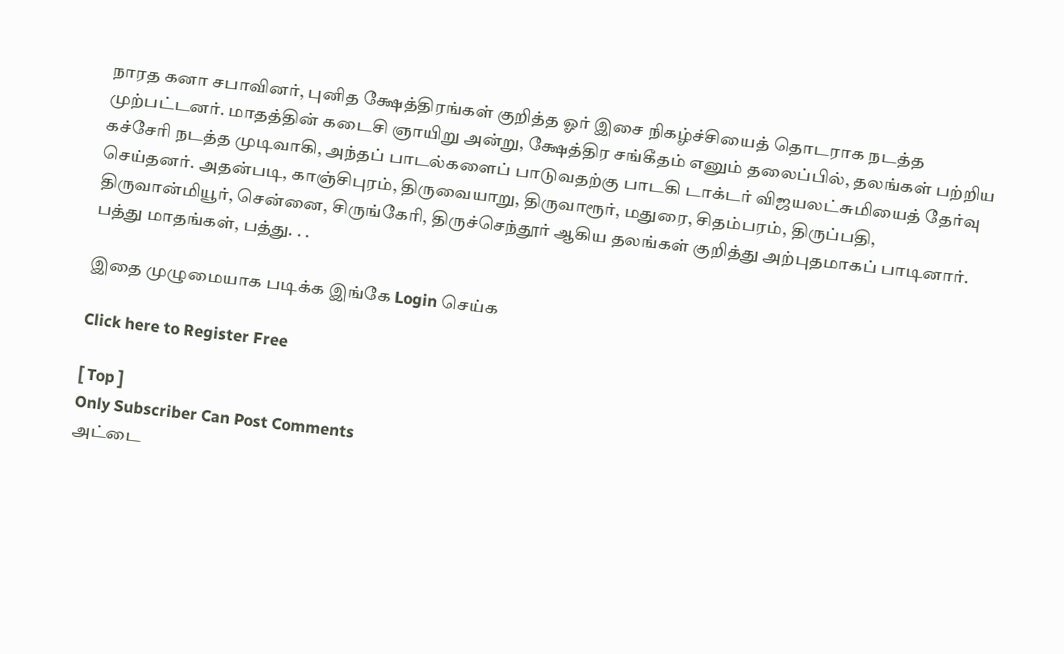நாரத கனா சபாவினர், புனித க்ஷேத்திரங்கள் குறித்த ஓர் இசை நிகழ்ச்சியைத் தொடராக நடத்த முற்பட்டனர். மாதத்தின் கடைசி ஞாயிறு அன்று, க்ஷேத்திர சங்கீதம் எனும் தலைப்பில், தலங்கள் பற்றிய கச்சேரி நடத்த முடிவாகி, அந்தப் பாடல்களைப் பாடுவதற்கு பாடகி டாக்டர் விஜயலட்சுமியைத் தேர்வு செய்தனர். அதன்படி, காஞ்சிபுரம், திருவையாறு, திருவாரூர், மதுரை, சிதம்பரம், திருப்பதி, திருவான்மியூர், சென்னை, சிருங்கேரி, திருச்செந்தூர் ஆகிய தலங்கள் குறித்து அற்புதமாகப் பாடினார். பத்து மாதங்கள், பத்து. . .

இதை முழுமையாக படிக்க இங்கே Login செய்க

Click here to Register Free

[ Top ]
Only Subscriber Can Post Comments
அட்டை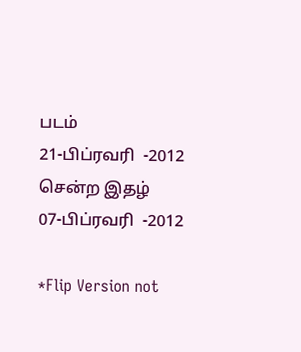படம்
21-பிப்ரவரி  -2012
சென்ற இதழ்
07-பிப்ரவரி  -2012

*Flip Version not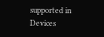supported in Devices